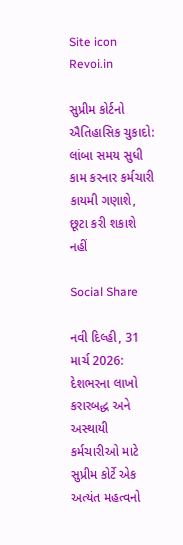Site icon Revoi.in

સુપ્રીમ કોર્ટનો ઐતિહાસિક ચુકાદો: લાંબા સમય સુધી કામ કરનાર કર્મચારી કાયમી ગણાશે, છૂટા કરી શકાશે નહીં

Social Share

નવી દિલ્હી, 31 માર્ચ 2026: દેશભરના લાખો કરારબદ્ધ અને અસ્થાયી કર્મચારીઓ માટે સુપ્રીમ કોર્ટે એક અત્યંત મહત્વનો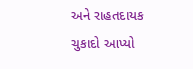અને રાહતદાયક ચુકાદો આપ્યો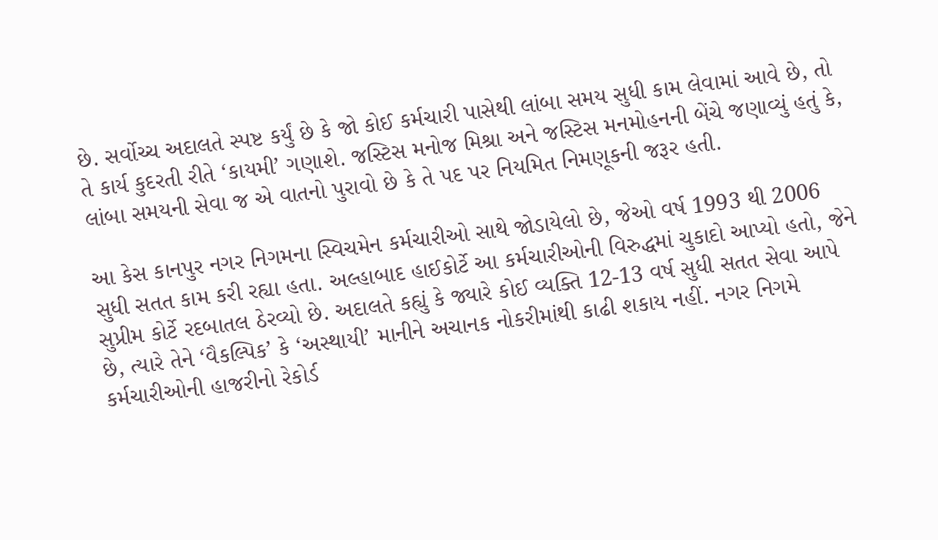છે. સર્વોચ્ચ અદાલતે સ્પષ્ટ કર્યું છે કે જો કોઈ કર્મચારી પાસેથી લાંબા સમય સુધી કામ લેવામાં આવે છે, તો તે કાર્ય કુદરતી રીતે ‘કાયમી’ ગણાશે. જસ્ટિસ મનોજ મિશ્રા અને જસ્ટિસ મનમોહનની બેંચે જણાવ્યું હતું કે, લાંબા સમયની સેવા જ એ વાતનો પુરાવો છે કે તે પદ પર નિયમિત નિમણૂકની જરૂર હતી.

આ કેસ કાનપુર નગર નિગમના સ્વિચમેન કર્મચારીઓ સાથે જોડાયેલો છે, જેઓ વર્ષ 1993 થી 2006 સુધી સતત કામ કરી રહ્યા હતા. અલ્હાબાદ હાઈકોર્ટે આ કર્મચારીઓની વિરુદ્ધમાં ચુકાદો આપ્યો હતો, જેને સુપ્રીમ કોર્ટે રદબાતલ ઠેરવ્યો છે. અદાલતે કહ્યું કે જ્યારે કોઈ વ્યક્તિ 12-13 વર્ષ સુધી સતત સેવા આપે છે, ત્યારે તેને ‘વૈકલ્પિક’ કે ‘અસ્થાયી’ માનીને અચાનક નોકરીમાંથી કાઢી શકાય નહીં. નગર નિગમે કર્મચારીઓની હાજરીનો રેકોર્ડ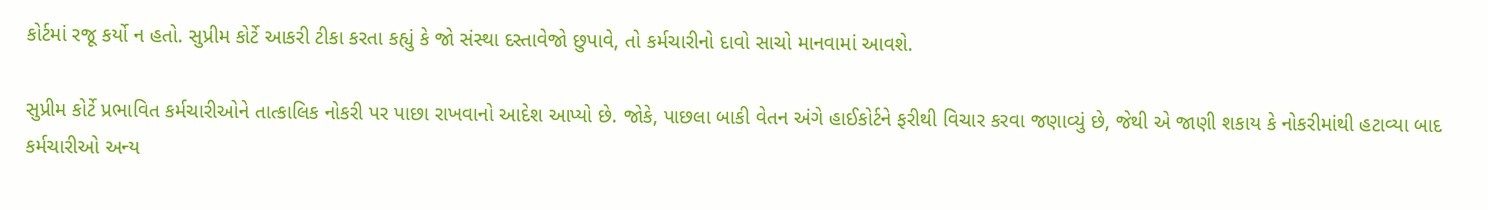કોર્ટમાં રજૂ કર્યો ન હતો. સુપ્રીમ કોર્ટે આકરી ટીકા કરતા કહ્યું કે જો સંસ્થા દસ્તાવેજો છુપાવે, તો કર્મચારીનો દાવો સાચો માનવામાં આવશે.

સુપ્રીમ કોર્ટે પ્રભાવિત કર્મચારીઓને તાત્કાલિક નોકરી પર પાછા રાખવાનો આદેશ આપ્યો છે. જોકે, પાછલા બાકી વેતન અંગે હાઈકોર્ટને ફરીથી વિચાર કરવા જણાવ્યું છે, જેથી એ જાણી શકાય કે નોકરીમાંથી હટાવ્યા બાદ કર્મચારીઓ અન્ય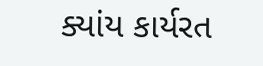ક્યાંય કાર્યરત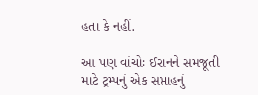હતા કે નહીં.

આ પણ વાંચોઃ ઈરાનને સમજૂતી માટે ટ્રમ્પનું એક સપ્તાહનું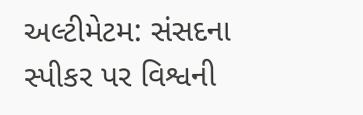અલ્ટીમેટમ: સંસદના સ્પીકર પર વિશ્વની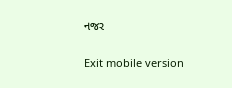નજર

Exit mobile version